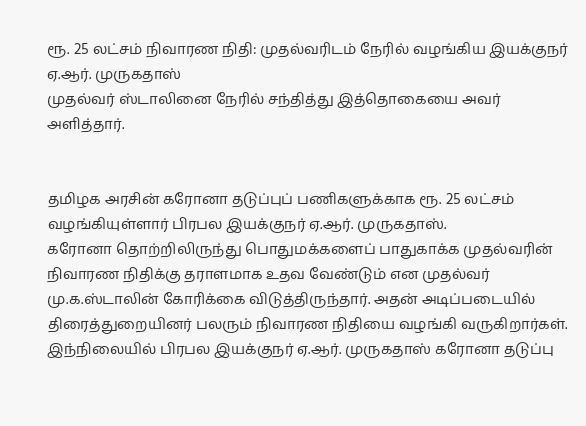ரூ. 25 லட்சம் நிவாரண நிதி: முதல்வரிடம் நேரில் வழங்கிய இயக்குநர் ஏ.ஆர். முருகதாஸ்
முதல்வர் ஸ்டாலினை நேரில் சந்தித்து இத்தொகையை அவர் அளித்தார்.


தமிழக அரசின் கரோனா தடுப்புப் பணிகளுக்காக ரூ. 25 லட்சம் வழங்கியுள்ளார் பிரபல இயக்குநர் ஏ.ஆர். முருகதாஸ்.
கரோனா தொற்றிலிருந்து பொதுமக்களைப் பாதுகாக்க முதல்வரின் நிவாரண நிதிக்கு தராளமாக உதவ வேண்டும் என முதல்வர் மு.க.ஸ்டாலின் கோரிக்கை விடுத்திருந்தார். அதன் அடிப்படையில் திரைத்துறையினர் பலரும் நிவாரண நிதியை வழங்கி வருகிறார்கள்.
இந்நிலையில் பிரபல இயக்குநர் ஏ.ஆர். முருகதாஸ் கரோனா தடுப்பு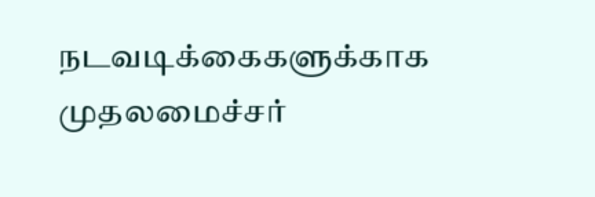நடவடிக்கைகளுக்காக முதலமைச்சர்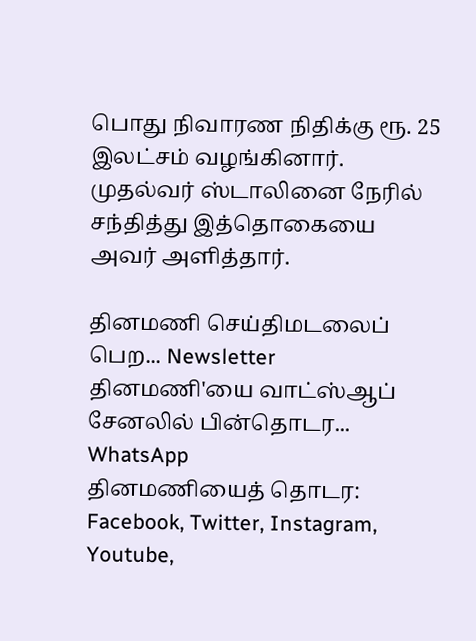பொது நிவாரண நிதிக்கு ரூ. 25 இலட்சம் வழங்கினார். முதல்வர் ஸ்டாலினை நேரில் சந்தித்து இத்தொகையை அவர் அளித்தார்.

தினமணி செய்திமடலைப் பெற... Newsletter
தினமணி'யை வாட்ஸ்ஆப் சேனலில் பின்தொடர... WhatsApp
தினமணியைத் தொடர: Facebook, Twitter, Instagram, Youtube,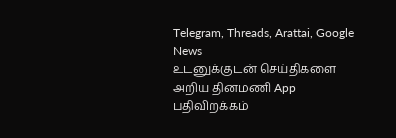Telegram, Threads, Arattai, Google News
உடனுக்குடன் செய்திகளை அறிய தினமணி App பதிவிறக்கம்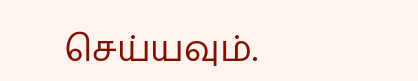செய்யவும்.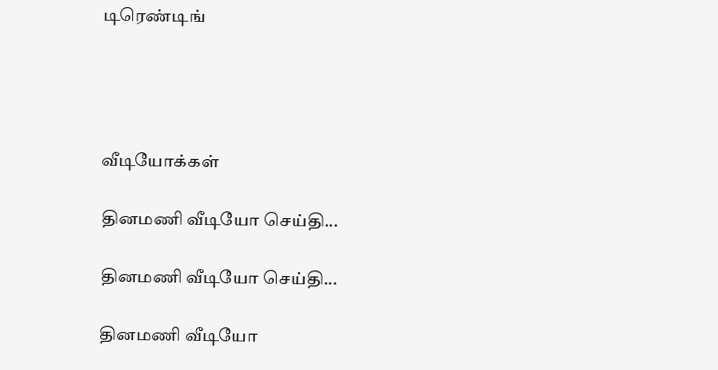டிரெண்டிங்




வீடியோக்கள்

தினமணி வீடியோ செய்தி...

தினமணி வீடியோ செய்தி...

தினமணி வீடியோ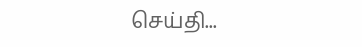செய்தி...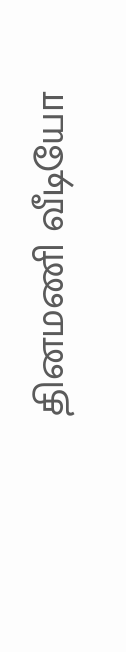தினமணி வீடியோ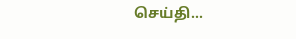செய்தி...